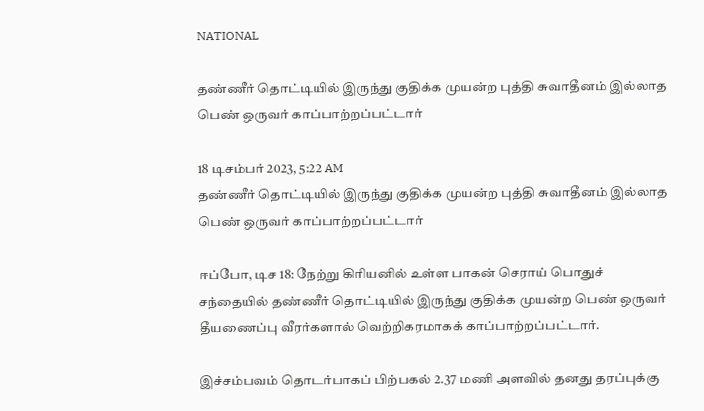NATIONAL

தண்ணீர் தொட்டியில் இருந்து குதிக்க முயன்ற புத்தி சுவாதீனம் இல்லாத பெண் ஒருவர் காப்பாற்றப்பட்டார்

18 டிசம்பர் 2023, 5:22 AM
தண்ணீர் தொட்டியில் இருந்து குதிக்க முயன்ற புத்தி சுவாதீனம் இல்லாத பெண் ஒருவர் காப்பாற்றப்பட்டார்

ஈப்போ, டிச 18: நேற்று கிரியனில் உள்ள பாகன் செராய் பொதுச் சந்தையில் தண்ணீர் தொட்டியில் இருந்து குதிக்க முயன்ற பெண் ஒருவர் தீயணைப்பு வீரர்களால் வெற்றிகரமாகக் காப்பாற்றப்பட்டார்.

இச்சம்பவம் தொடர்பாகப் பிற்பகல் 2.37 மணி அளவில் தனது தரப்புக்கு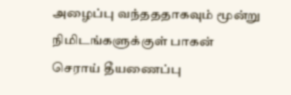அழைப்பு வந்தததாகவும் மூன்று நிமிடங்களுக்குள் பாகன் செராய் தீயணைப்பு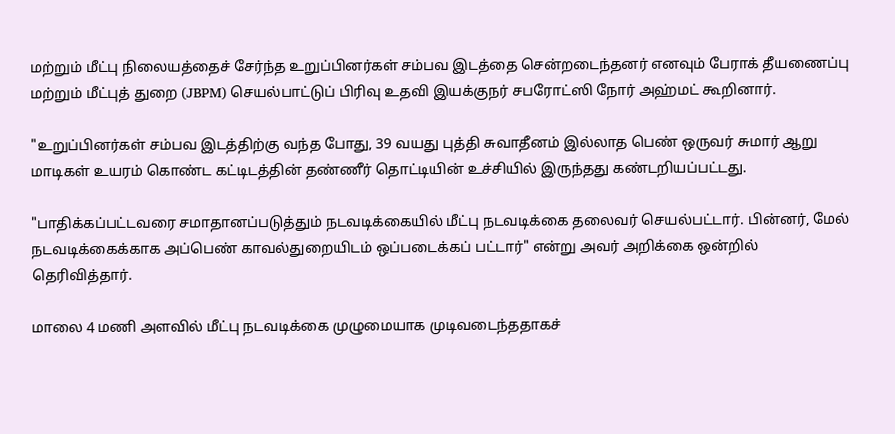மற்றும் மீட்பு நிலையத்தைச் சேர்ந்த உறுப்பினர்கள் சம்பவ இடத்தை சென்றடைந்தனர் எனவும் பேராக் தீயணைப்பு மற்றும் மீட்புத் துறை (JBPM) செயல்பாட்டுப் பிரிவு உதவி இயக்குநர் சபரோட்ஸி நோர் அஹ்மட் கூறினார்.

"உறுப்பினர்கள் சம்பவ இடத்திற்கு வந்த போது, 39 வயது புத்தி சுவாதீனம் இல்லாத பெண் ஒருவர் சுமார் ஆறு மாடிகள் உயரம் கொண்ட கட்டிடத்தின் தண்ணீர் தொட்டியின் உச்சியில் இருந்தது கண்டறியப்பட்டது.

"பாதிக்கப்பட்டவரை சமாதானப்படுத்தும் நடவடிக்கையில் மீட்பு நடவடிக்கை தலைவர் செயல்பட்டார். பின்னர், மேல் நடவடிக்கைக்காக அப்பெண் காவல்துறையிடம் ஒப்படைக்கப் பட்டார்" என்று அவர் அறிக்கை ஒன்றில் தெரிவித்தார்.

மாலை 4 மணி அளவில் மீட்பு நடவடிக்கை முழுமையாக முடிவடைந்ததாகச்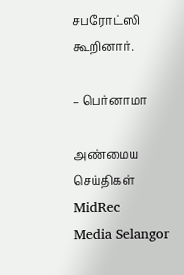சபரோட்ஸி கூறினார்.

– பெர்னாமா

அண்மைய செய்திகள்
MidRec
Media Selangor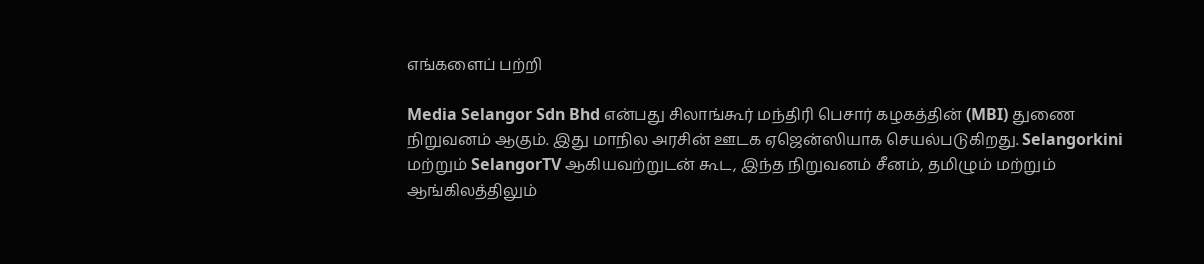எங்களைப் பற்றி

Media Selangor Sdn Bhd என்பது சிலாங்கூர் மந்திரி பெசார் கழகத்தின் (MBI) துணை நிறுவனம் ஆகும். இது மாநில அரசின் ஊடக ஏஜென்ஸியாக செயல்படுகிறது. Selangorkini மற்றும் SelangorTV ஆகியவற்றுடன் கூட, இந்த நிறுவனம் சீனம், தமிழும் மற்றும் ஆங்கிலத்திலும்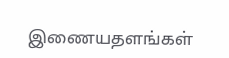இணையதளங்கள்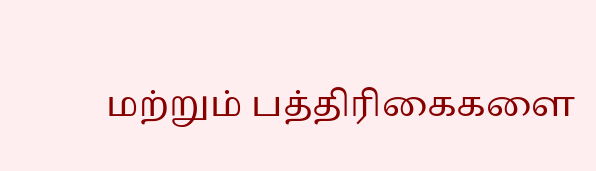மற்றும் பத்திரிகைகளை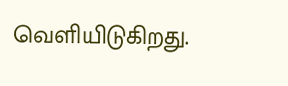வெளியிடுகிறது.